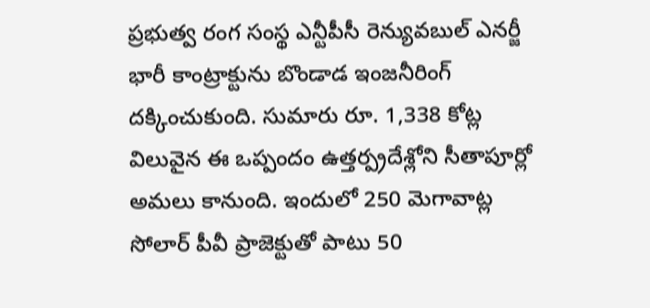ప్రభుత్వ రంగ సంస్థ ఎన్టీపీసీ రెన్యువబుల్ ఎనర్జీ భారీ కాంట్రాక్టును బొండాడ ఇంజనీరింగ్ దక్కించుకుంది. సుమారు రూ. 1,338 కోట్ల విలువైన ఈ ఒప్పందం ఉత్తర్ప్రదేశ్లోని సీతాపూర్లో అమలు కానుంది. ఇందులో 250 మెగావాట్ల సోలార్ పీవీ ప్రాజెక్టుతో పాటు 50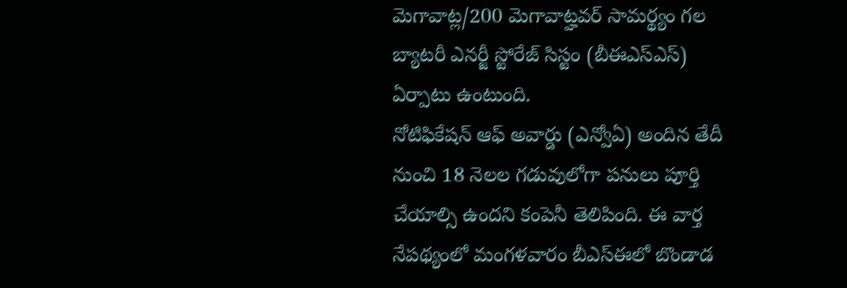మెగావాట్ల/200 మెగావాట్హవర్ సామర్థ్యం గల బ్యాటరీ ఎనర్జీ స్టోరేజ్ సిస్టం (బీఈఎస్ఎస్) ఏర్పాటు ఉంటుంది.
నోటిఫికేషన్ ఆఫ్ అవార్డు (ఎన్వోఏ) అందిన తేదీ నుంచి 18 నెలల గడువులోగా పనులు పూర్తి చేయాల్సి ఉందని కంపెనీ తెలిపింది. ఈ వార్త నేపథ్యంలో మంగళవారం బీఎస్ఈలో బొండాడ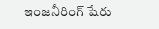ఇంజనీరింగ్ షేరు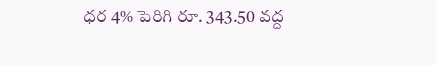ధర 4% పెరిగి రూ. 343.50 వద్ద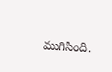ముగిసింది.